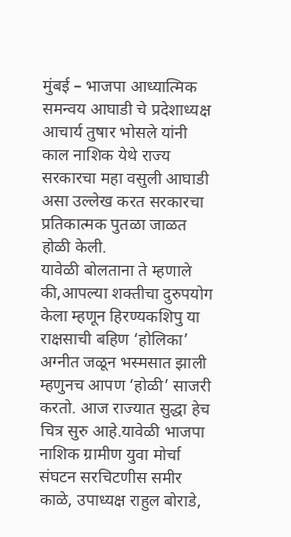मुंबई – भाजपा आध्यात्मिक समन्वय आघाडी चे प्रदेशाध्यक्ष आचार्य तुषार भोसले यांनी काल नाशिक येथे राज्य सरकारचा महा वसुली आघाडी असा उल्लेख करत सरकारचा प्रतिकात्मक पुतळा जाळत होळी केली.
यावेळी बोलताना ते म्हणाले की,आपल्या शक्तीचा दुरुपयोग केला म्हणून हिरण्यकशिपु या राक्षसाची बहिण ‘होलिका’ अग्नीत जळून भस्मसात झाली म्हणुनच आपण ‘होळी’ साजरी करतो. आज राज्यात सुद्धा हेच चित्र सुरु आहे.यावेळी भाजपा नाशिक ग्रामीण युवा मोर्चा संघटन सरचिटणीस समीर काळे, उपाध्यक्ष राहुल बोराडे,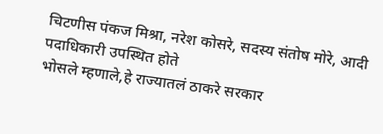चिटणीस पंकज मिश्रा, नरेश कोसरे, सदस्य संतोष मोरे, आदी पदाधिकारी उपस्थित होते
भोसले म्हणाले,हे राज्यातलं ठाकरे सरकार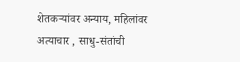शेतकऱ्यांवर अन्याय, महिलांवर अत्याचार , साधु-संतांची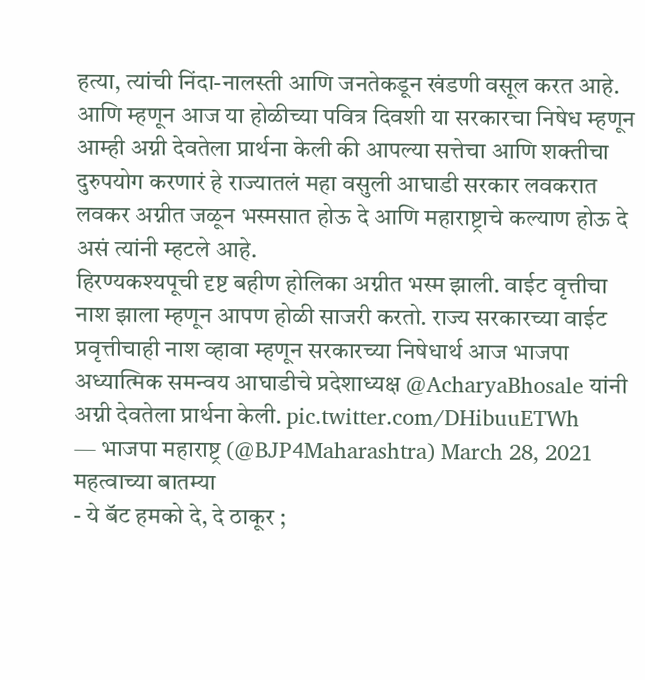हत्या, त्यांची निंदा-नालस्ती आणि जनतेकडून खंडणी वसूल करत आहे. आणि म्हणून आज या होळीच्या पवित्र दिवशी या सरकारचा निषेध म्हणून आम्ही अग्नी देवतेला प्रार्थना केली की आपल्या सत्तेचा आणि शक्तीचा दुरुपयोग करणारं हे राज्यातलं महा वसुली आघाडी सरकार लवकरात लवकर अग्नीत जळून भस्मसात होऊ दे आणि महाराष्ट्राचे कल्याण होऊ दे असं त्यांनी म्हटले आहे.
हिरण्यकश्यपूची दृष्ट बहीण होलिका अग्नीत भस्म झाली. वाईट वृत्तीचा नाश झाला म्हणून आपण होळी साजरी करतो. राज्य सरकारच्या वाईट प्रवृत्तीचाही नाश व्हावा म्हणून सरकारच्या निषेधार्थ आज भाजपा अध्यात्मिक समन्वय आघाडीचे प्रदेशाध्यक्ष @AcharyaBhosale यांनी अग्नी देवतेला प्रार्थना केली. pic.twitter.com/DHibuuETWh
— भाजपा महाराष्ट्र (@BJP4Maharashtra) March 28, 2021
महत्वाच्या बातम्या
- ये बॅट हमको दे, दे ठाकूर ;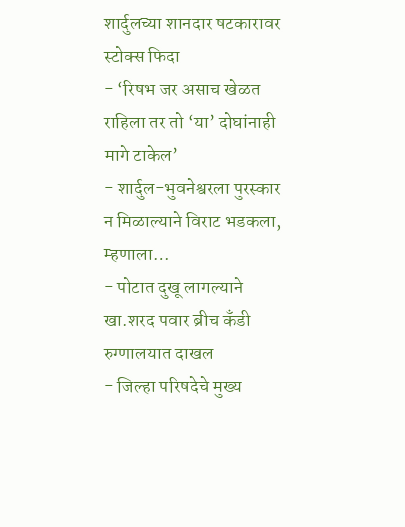शार्दुलच्या शानदार षटकारावर स्टोक्स फिदा
- ‘रिषभ जर असाच खेळत राहिला तर तो ‘या’ दोघांनाही मागे टाकेल’
- शार्दुल-भुवनेश्वरला पुरस्कार न मिळाल्याने विराट भडकला, म्हणाला…
- पोटात दुखू लागल्याने खा.शरद पवार ब्रीच कँडी रुग्णालयात दाखल
- जिल्हा परिषदेचे मुख्य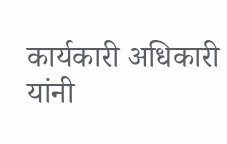कार्यकारी अधिकारी यांनी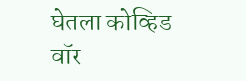घेतला कोव्हिड वॉर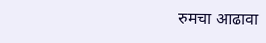रुमचा आढावा